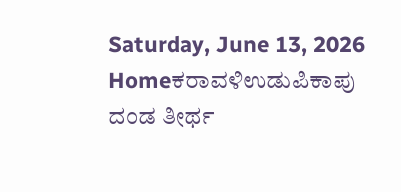Saturday, June 13, 2026
Homeಕರಾವಳಿಉಡುಪಿಕಾಪು ದಂಡ ತೀರ್ಥ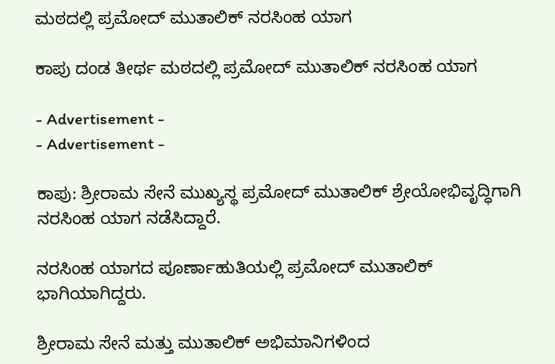ಮಠದಲ್ಲಿ ಪ್ರಮೋದ್ ಮುತಾಲಿಕ್ ನರಸಿಂಹ ಯಾಗ

ಕಾಪು ದಂಡ ತೀರ್ಥ ಮಠದಲ್ಲಿ ಪ್ರಮೋದ್ ಮುತಾಲಿಕ್ ನರಸಿಂಹ ಯಾಗ

- Advertisement -
- Advertisement -

ಕಾಪು: ಶ್ರೀರಾಮ ಸೇನೆ ಮುಖ್ಯಸ್ಥ ಪ್ರಮೋದ್ ಮುತಾಲಿಕ್ ಶ್ರೇಯೋಭಿವೃದ್ಧಿಗಾಗಿ ನರಸಿಂಹ ಯಾಗ ನಡೆಸಿದ್ದಾರೆ.

ನರಸಿಂಹ ಯಾಗದ ಪೂರ್ಣಾಹುತಿಯಲ್ಲಿ ಪ್ರಮೋದ್ ಮುತಾಲಿಕ್ ಭಾಗಿಯಾಗಿದ್ದರು.

ಶ್ರೀರಾಮ ಸೇನೆ ಮತ್ತು ಮುತಾಲಿಕ್ ಅಭಿಮಾನಿಗಳಿಂದ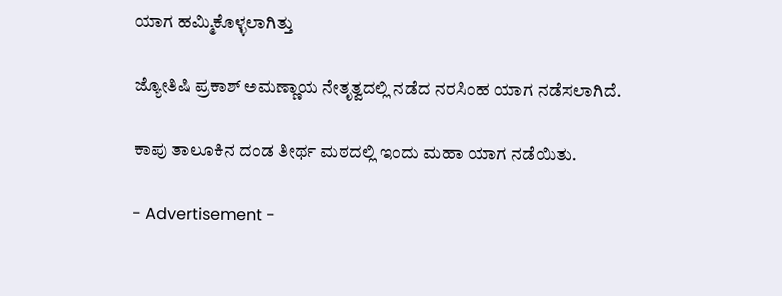ಯಾಗ ಹಮ್ಮಿಕೊಳ್ಳಲಾಗಿತ್ತು

ಜ್ಯೋತಿಷಿ ಪ್ರಕಾಶ್ ಅಮಣ್ಣಾಯ ನೇತೃತ್ವದಲ್ಲಿ ನಡೆದ ನರಸಿಂಹ ಯಾಗ ನಡೆಸಲಾಗಿದೆ.

ಕಾಪು ತಾಲೂಕಿನ ದಂಡ ತೀರ್ಥ ಮಠದಲ್ಲಿ ಇಂದು ಮಹಾ ಯಾಗ ನಡೆಯಿತು.

- Advertisement -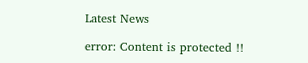Latest News

error: Content is protected !!